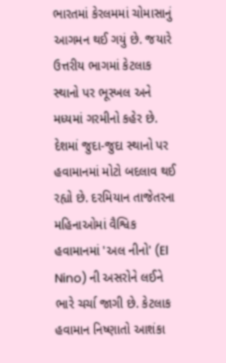ભારતમાં કેરલમમાં ચોમાસાનું આગમન થઈ ગયું છે. જયારે ઉત્તરીય ભાગમાં કેટલાક સ્થાનો પર ભૂસ્ખલ અને મધ્યમાં ગરમીનો કહેર છે. દેશમાં જુદા-જુદા સ્થાનો પર હવામાનમાં મોટો બદલાવ થઈ રહ્યો છે. દરમિયાન તાજેતરના મહિનાઓમાં વૈશ્વિક હવામાનમાં 'અલ નીનો' (El Nino) ની અસરોને લઈને ભારે ચર્ચા જાગી છે. કેટલાક હવામાન નિષ્ણાતો આશંકા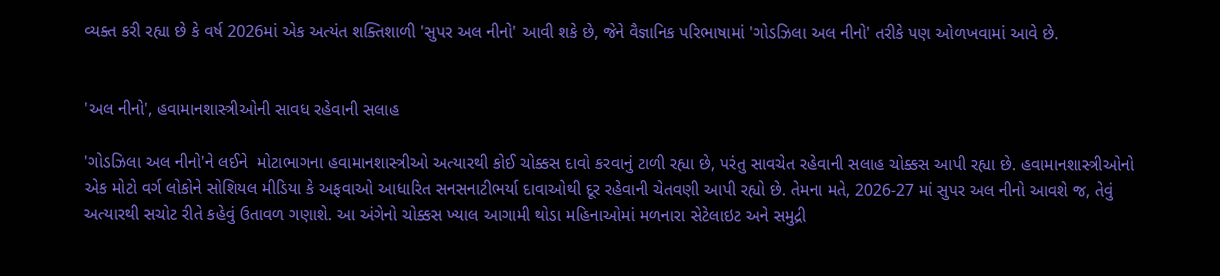વ્યક્ત કરી રહ્યા છે કે વર્ષ 2026માં એક અત્યંત શક્તિશાળી 'સુપર અલ નીનો' આવી શકે છે, જેને વૈજ્ઞાનિક પરિભાષામાં 'ગોડઝિલા અલ નીનો' તરીકે પણ ઓળખવામાં આવે છે.


'અલ નીનો', હવામાનશાસ્ત્રીઓની સાવધ રહેવાની સલાહ

'ગોડઝિલા અલ નીનો'ને લઈને  મોટાભાગના હવામાનશાસ્ત્રીઓ અત્યારથી કોઈ ચોક્કસ દાવો કરવાનું ટાળી રહ્યા છે, પરંતુ સાવચેત રહેવાની સલાહ ચોક્કસ આપી રહ્યા છે. હવામાનશાસ્ત્રીઓનો એક મોટો વર્ગ લોકોને સોશિયલ મીડિયા કે અફવાઓ આધારિત સનસનાટીભર્યા દાવાઓથી દૂર રહેવાની ચેતવણી આપી રહ્યો છે. તેમના મતે, 2026-27 માં સુપર અલ નીનો આવશે જ, તેવું અત્યારથી સચોટ રીતે કહેવું ઉતાવળ ગણાશે. આ અંગેનો ચોક્કસ ખ્યાલ આગામી થોડા મહિનાઓમાં મળનારા સેટેલાઇટ અને સમુદ્રી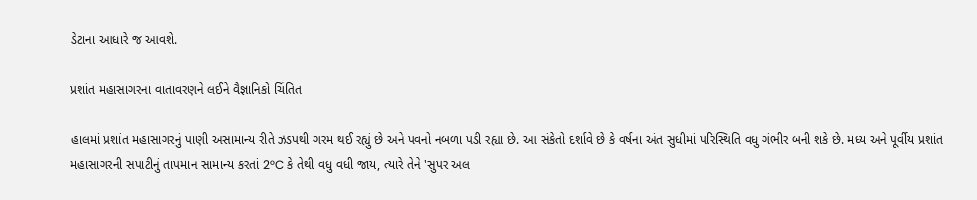ડેટાના આધારે જ આવશે.

પ્રશાંત મહાસાગરના વાતાવરણને લઈને વૈજ્ઞાનિકો ચિંતિત

હાલમાં પ્રશાંત મહાસાગરનું પાણી અસામાન્ય રીતે ઝડપથી ગરમ થઈ રહ્યું છે અને પવનો નબળા પડી રહ્યા છે. આ સંકેતો દર્શાવે છે કે વર્ષના અંત સુધીમાં પરિસ્થિતિ વધુ ગંભીર બની શકે છે. મધ્ય અને પૂર્વીય પ્રશાંત મહાસાગરની સપાટીનું તાપમાન સામાન્ય કરતાં 2°C કે તેથી વધુ વધી જાય, ત્યારે તેને 'સુપર અલ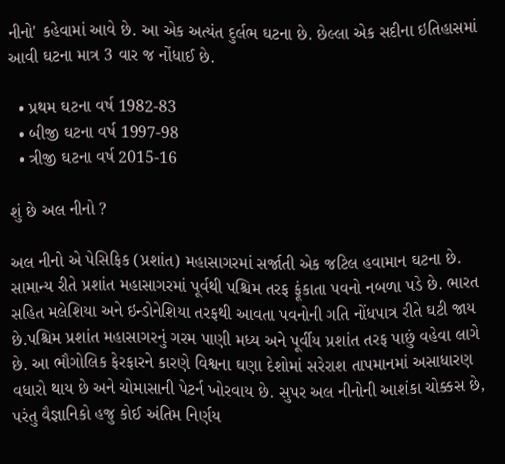નીનો' કહેવામાં આવે છે. આ એક અત્યંત દુર્લભ ઘટના છે. છેલ્લા એક સદીના ઇતિહાસમાં આવી ઘટના માત્ર 3 વાર જ નોંધાઈ છે.

  • પ્રથમ ઘટના વર્ષ 1982-83
  • બીજી ઘટના વર્ષ 1997-98
  • ત્રીજી ઘટના વર્ષ 2015-16

શું છે અલ નીનો ?

અલ નીનો એ પેસિફિક (પ્રશાંત) મહાસાગરમાં સર્જાતી એક જટિલ હવામાન ઘટના છે. સામાન્ય રીતે પ્રશાંત મહાસાગરમાં પૂર્વથી પશ્ચિમ તરફ ફૂંકાતા પવનો નબળા પડે છે. ભારત સહિત મલેશિયા અને ઇન્ડોનેશિયા તરફથી આવતા પવનોની ગતિ નોંધપાત્ર રીતે ઘટી જાય છે.પશ્ચિમ પ્રશાંત મહાસાગરનું ગરમ પાણી મધ્ય અને પૂર્વીય પ્રશાંત તરફ પાછું વહેવા લાગે છે. આ ભૌગોલિક ફેરફારને કારણે વિશ્વના ઘણા દેશોમાં સરેરાશ તાપમાનમાં અસાધારણ વધારો થાય છે અને ચોમાસાની પેટર્ન ખોરવાય છે. સુપર અલ નીનોની આશંકા ચોક્કસ છે, પરંતુ વૈજ્ઞાનિકો હજુ કોઈ અંતિમ નિર્ણય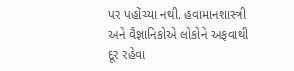પર પહોંચ્યા નથી. હવામાનશાસ્ત્રી અને વૈજ્ઞાનિકોએ લોકોને અફવાથી દૂર રહેવા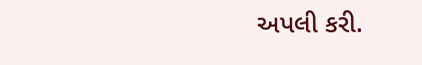અપલી કરી.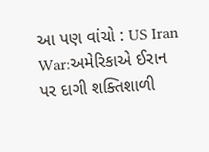આ પણ વાંચો : US Iran War:અમેરિકાએ ઈરાન પર દાગી શક્તિશાળી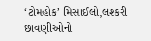‘ટોમહોક’ મિસાઈલો,લશ્કરી છાવણીઓનો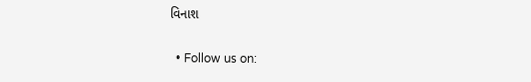વિનાશ

  • Follow us on: